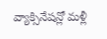వ్యాక్సినేషన్లో మళ్లీ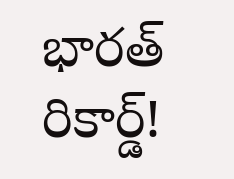భారత్ రికార్డ్!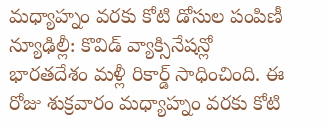మధ్యాహ్నం వరకు కోటి డోసుల పంపిణీ న్యూఢిల్లీ: కొవిడ్ వ్యాక్సినేషన్లో భారతదేశం మళ్లీ రికార్డ్ సాధించింది. ఈ రోజు శుక్రవారం మధ్యాహ్నం వరకు కోటి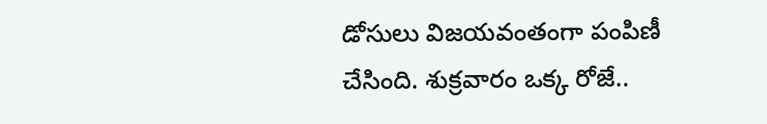డోసులు విజయవంతంగా పంపిణీ చేసింది. శుక్రవారం ఒక్క రోజే..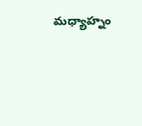మధ్యాహ్నం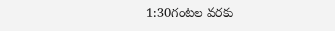1:30గంటల వరకు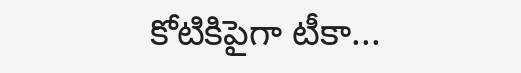కోటికిపైగా టీకా...